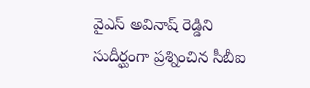వైఎస్ అవినాష్ రెడ్డిని సుదీర్ఘంగా ప్రశ్నించిన సీబీఐ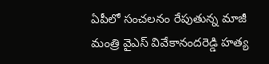ఏపీలో సంచలనం రేపుతున్న మాజీ మంత్రి వైఎస్ వివేకానందరెడ్డి హత్య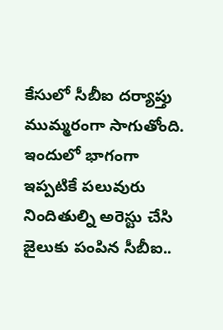కేసులో సీబీఐ దర్యాప్తు ముమ్మరంగా సాగుతోంది. ఇందులో భాగంగా ఇప్పటికే పలువురు నిందితుల్ని అరెస్టు చేసి జైలుకు పంపిన సీబీఐ..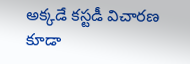అక్కడే కస్టడీ విచారణ కూడా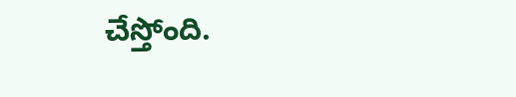చేస్తోంది.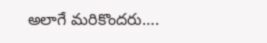అలాగే మరికొందరు….